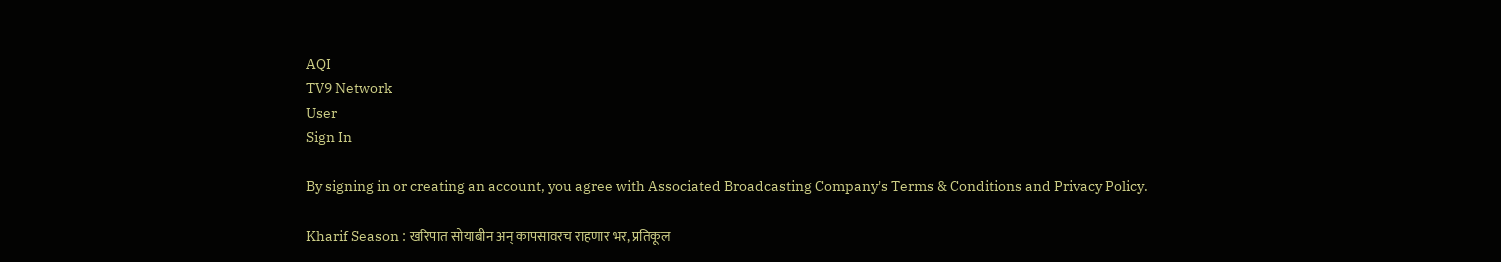AQI
TV9 Network
User
Sign In

By signing in or creating an account, you agree with Associated Broadcasting Company's Terms & Conditions and Privacy Policy.

Kharif Season : खरिपात सोयाबीन अन् कापसावरच राहणार भर, प्रतिकूल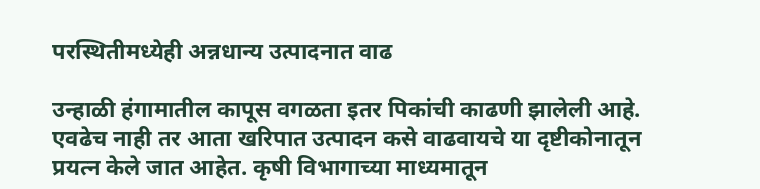परस्थितीमध्येही अन्नधान्य उत्पादनात वाढ

उन्हाळी हंगामातील कापूस वगळता इतर पिकांची काढणी झालेली आहे. एवढेच नाही तर आता खरिपात उत्पादन कसे वाढवायचे या दृष्टीकोनातून प्रयत्न केले जात आहेत. कृषी विभागाच्या माध्यमातून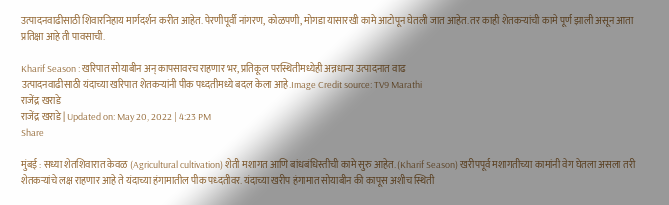उत्पादनवाढीसाठी शिवारनिहाय मार्गदर्शन करीत आहेत. पेरणीपूर्वी नांगरण, कोळपणी, मोगडा यासारखी कामे आटोपून घेतली जात आहेत. तर काही शेतकऱ्यांची कामे पूर्ण झाली असून आता प्रतिक्षा आहे ती पावसाची.

Kharif Season : खरिपात सोयाबीन अन् कापसावरच राहणार भर, प्रतिकूल परस्थितीमध्येही अन्नधान्य उत्पादनात वाढ
उत्पादनवाढीसाठी यंदाच्या खरिपात शेतकऱ्यांनी पीक पध्दतीमध्ये बदल केला आहे.Image Credit source: TV9 Marathi
राजेंद्र खराडे
राजेंद्र खराडे | Updated on: May 20, 2022 | 4:23 PM
Share

मुंबई : सध्या शेतशिवारात केवळ (Agricultural cultivation) शेती मशागत आणि बांधबंधिस्तीची कामे सुरु आहेत. (Kharif Season) खरीपपूर्व मशागतीच्या कामांनी वेग घेतला असला तरी शेतकऱ्यांचे लक्ष राहणार आहे ते यंदाच्या हंगामातील पीक पध्दतीवर. यंदाच्या खरीप हंगामात सोयाबीन की कापूस अशीच स्थिती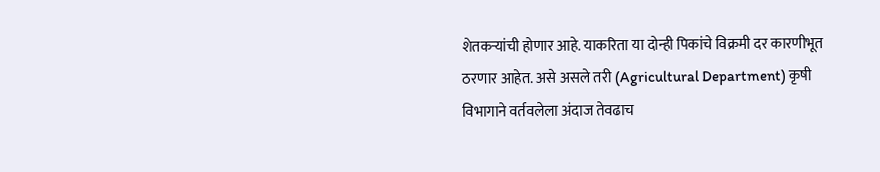शेतकऱ्यांची होणार आहे. याकरिता या दोन्ही पिकांचे विक्रमी दर कारणीभूत ठरणार आहेत. असे असले तरी (Agricultural Department) कृषी विभागाने वर्तवलेला अंदाज तेवढाच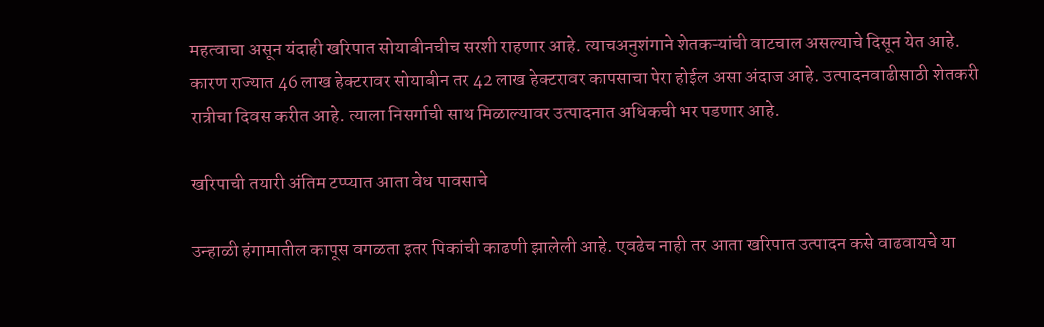महत्वाचा असून यंदाही खरिपात सोयाबीनचीच सरशी राहणार आहे. त्याचअनुशंगाने शेतकऱ्यांची वाटचाल असल्याचे दिसून येत आहे. कारण राज्यात 46 लाख हेक्टरावर सोयाबीन तर 42 लाख हेक्टरावर कापसाचा पेरा होईल असा अंदाज आहे. उत्पादनवाढीसाठी शेतकरी रात्रीचा दिवस करीत आहे. त्याला निसर्गाची साथ मिळाल्यावर उत्पादनात अधिकची भर पडणार आहे.

खरिपाची तयारी अंतिम टप्प्यात आता वेध पावसाचे

उन्हाळी हंगामातील कापूस वगळता इतर पिकांची काढणी झालेली आहे. एवढेच नाही तर आता खरिपात उत्पादन कसे वाढवायचे या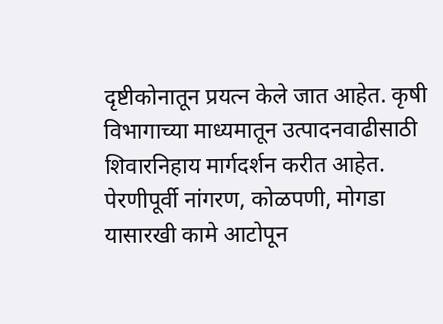दृष्टीकोनातून प्रयत्न केले जात आहेत. कृषी विभागाच्या माध्यमातून उत्पादनवाढीसाठी शिवारनिहाय मार्गदर्शन करीत आहेत. पेरणीपूर्वी नांगरण, कोळपणी, मोगडा यासारखी कामे आटोपून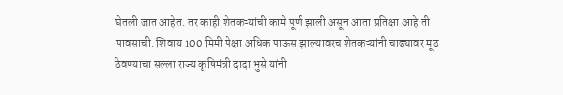घेतली जात आहेत. तर काही शेतकऱ्यांची कामे पूर्ण झाली असून आता प्रतिक्षा आहे ती पावसाची. शिवाय 100 मिमी पेक्षा अधिक पाऊस झाल्यावरच शेतकऱ्यांनी चाढ्यावर मूठ ठेवण्याचा सल्ला राज्य कृषिमंत्री दादा भुसे यांनी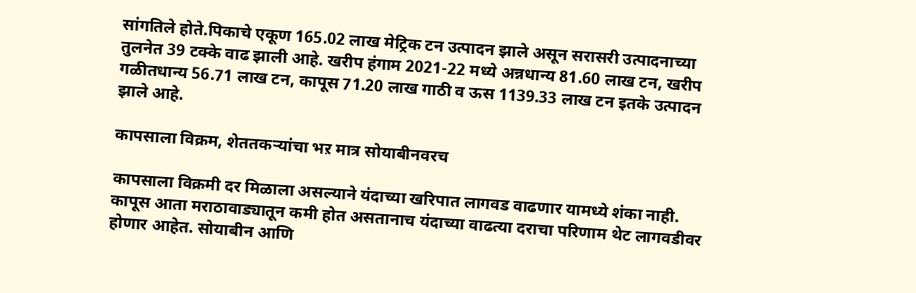सांगतिले होते.पिकाचे एकूण 165.02 लाख मेट्रिक टन उत्पादन झाले असून सरासरी उत्पादनाच्या तुलनेत 39 टक्के वाढ झाली आहे. खरीप हंगाम 2021-22 मध्ये अन्नधान्य 81.60 लाख टन, खरीप गळीतधान्य 56.71 लाख टन, कापूस 71.20 लाख गाठी व ऊस 1139.33 लाख टन इतके उत्पादन झाले आहे.

कापसाला विक्रम, शेततकऱ्यांचा भऱ मात्र सोयाबीनवरच

कापसाला विक्रमी दर मिळाला असल्याने यंदाच्या खरिपात लागवड वाढणार यामध्ये शंका नाही. कापूस आता मराठावाड्यातून कमी होत असतानाच यंदाच्या वाढत्या दराचा परिणाम थेट लागवडीवर होणार आहेत. सोयाबीन आणि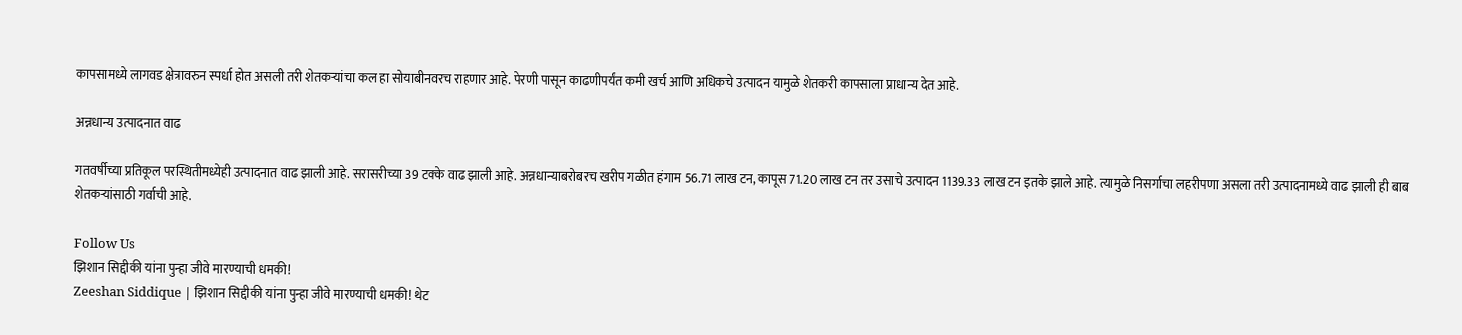कापसामध्ये लागवड क्षेत्रावरुन स्पर्धा होत असली तरी शेतकऱ्यांचा कल हा सोयाबीनवरच राहणार आहे. पेरणी पासून काढणीपर्यंत कमी खर्च आणि अधिकचे उत्पादन यामुळे शेतकरी कापसाला प्राधान्य देत आहे.

अन्नधान्य उत्पादनात वाढ

गतवर्षीच्या प्रतिकूल परस्थितीमध्येही उत्पादनात वाढ झाली आहे. सरासरीच्या 39 टक्के वाढ झाली आहे. अन्नधान्याबरोबरच खरीप गळीत हंगाम 56.71 लाख टन, कापूस 71.20 लाख टन तर उसाचे उत्पादन 1139.33 लाख टन इतके झाले आहे. त्यामुळे निसर्गाचा लहरीपणा असला तरी उत्पादनामध्ये वाढ झाली ही बाब शेतकऱ्यांसाठी गर्वाची आहे.

Follow Us
झिशान सिद्दीकी यांना पुन्हा जीवे मारण्याची धमकी!
Zeeshan Siddique | झिशान सिद्दीकी यांना पुन्हा जीवे मारण्याची धमकी! थेट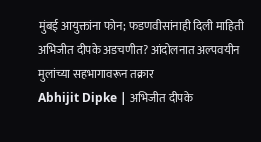मुंबई आयुक्तांना फोन; फडणवीसांनाही दिली माहिती
अभिजीत दीपके अडचणीत? आंदोलनात अल्पवयीन मुलांच्या सहभागावरून तक्रार
Abhijit Dipke | अभिजीत दीपके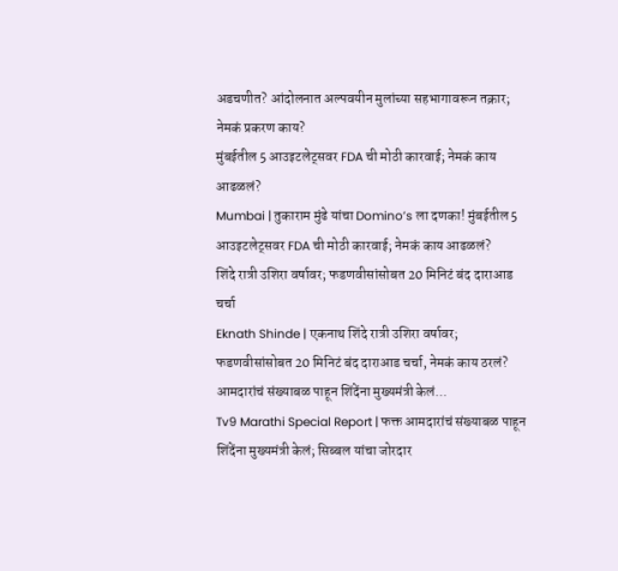अडचणीत? आंदोलनात अल्पवयीन मुलांच्या सहभागावरून तक्रार; नेमकं प्रकरण काय?
मुंबईतील 5 आउइटलेट्सवर FDA ची मोठी कारवाई; नेमकं काय आढळलं?
Mumbai | तुकाराम मुंढे यांचा Domino’s ला दणका! मुंबईतील 5 आउइटलेट्सवर FDA ची मोठी कारवाई; नेमकं काय आढळलं?
शिंदे रात्री उशिरा वर्षावर; फडणवीसांसोबत 20 मिनिटं बंद दाराआड चर्चा
Eknath Shinde | एकनाथ शिंदे रात्री उशिरा वर्षावर; फडणवीसांसोबत 20 मिनिटं बंद दाराआड चर्चा, नेमकं काय ठरलं?
आमदारांचं संख्याबळ पाहून शिंदेंना मुख्यमंत्री केलं...
Tv9 Marathi Special Report | फक्त आमदारांचं संख्याबळ पाहून शिंदेंना मुख्यमंत्री केलं; सिब्बल यांचा जोरदार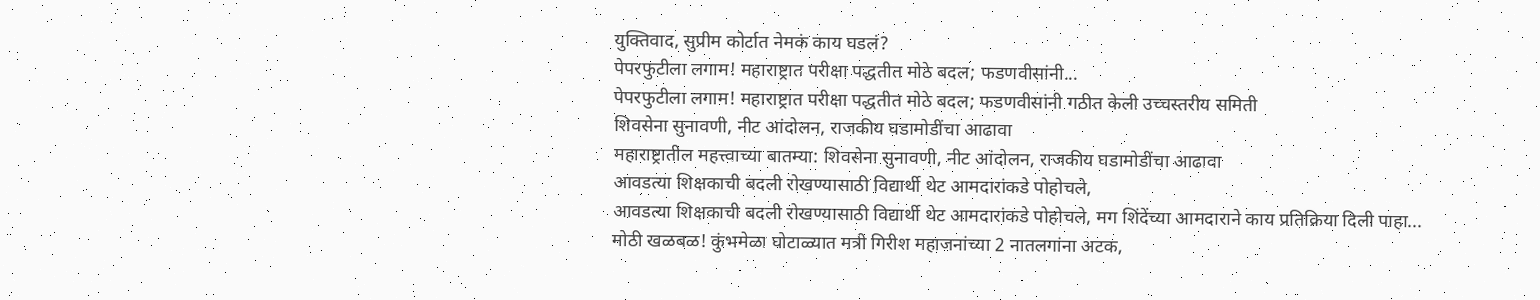युक्तिवाद, सुप्रीम कोर्टात नेमकं काय घडलं?
पेपरफुटीला लगाम! महाराष्ट्रात परीक्षा पद्धतीत मोठे बदल; फडणवीसांनी...
पेपरफुटीला लगाम! महाराष्ट्रात परीक्षा पद्धतीत मोठे बदल; फडणवीसांनी गठीत केली उच्चस्तरीय समिती
शिवसेना सुनावणी, नीट आंदोलन, राजकीय घडामोडींचा आढावा
महाराष्ट्रातील महत्त्वाच्या बातम्या: शिवसेना सुनावणी, नीट आंदोलन, राजकीय घडामोडींचा आढावा
आवडत्या शिक्षकाची बदली रोखण्यासाठी विद्यार्थी थेट आमदारांकडे पोहोचले,
आवडत्या शिक्षकाची बदली रोखण्यासाठी विद्यार्थी थेट आमदारांकडे पोहोचले, मग शिंदेंच्या आमदाराने काय प्रतिक्रिया दिली पाहा...
मोठी खळबळ! कुंभमेळा घोटाळ्यात मत्री गिरीश महाजनांच्या 2 नातलगांना अटक,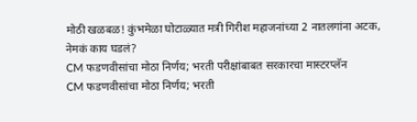मोठी खळबळ! कुंभमेळा घोटाळ्यात मत्री गिरीश महाजनांच्या 2 नातलगांना अटक, नेमकं काय घडलं?
CM फडणवीसांचा मोठा निर्णय; भरती परीक्षांबाबत सरकारचा मास्टरप्लॅन
CM फडणवीसांचा मोठा निर्णय; भरती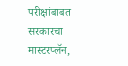परीक्षांबाबत सरकारचा मास्टरप्लॅन,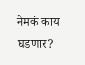नेमकं काय घडणार?